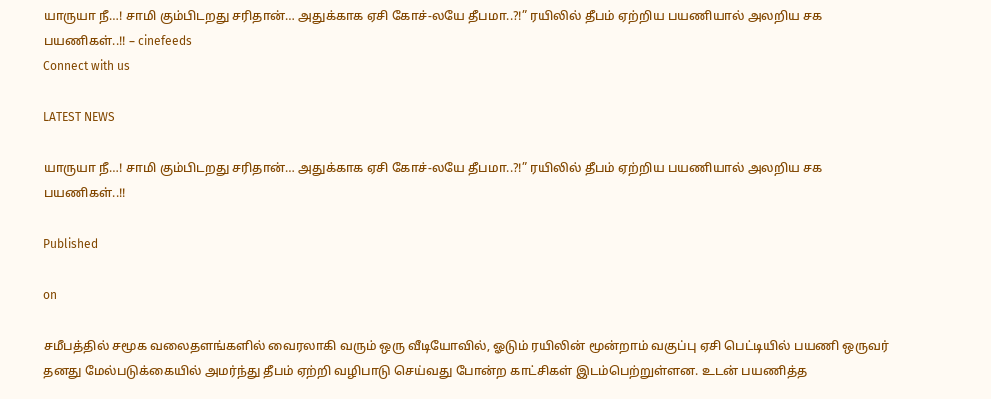யாருயா நீ…! சாமி கும்பிடறது சரிதான்… அதுக்காக ஏசி கோச்-லயே தீபமா..?!” ரயிலில் தீபம் ஏற்றிய பயணியால் அலறிய சக பயணிகள்..!! – cinefeeds
Connect with us

LATEST NEWS

யாருயா நீ…! சாமி கும்பிடறது சரிதான்… அதுக்காக ஏசி கோச்-லயே தீபமா..?!” ரயிலில் தீபம் ஏற்றிய பயணியால் அலறிய சக பயணிகள்..!!

Published

on

சமீபத்தில் சமூக வலைதளங்களில் வைரலாகி வரும் ஒரு வீடியோவில், ஓடும் ரயிலின் மூன்றாம் வகுப்பு ஏசி பெட்டியில் பயணி ஒருவர் தனது மேல்படுக்கையில் அமர்ந்து தீபம் ஏற்றி வழிபாடு செய்வது போன்ற காட்சிகள் இடம்பெற்றுள்ளன. உடன் பயணித்த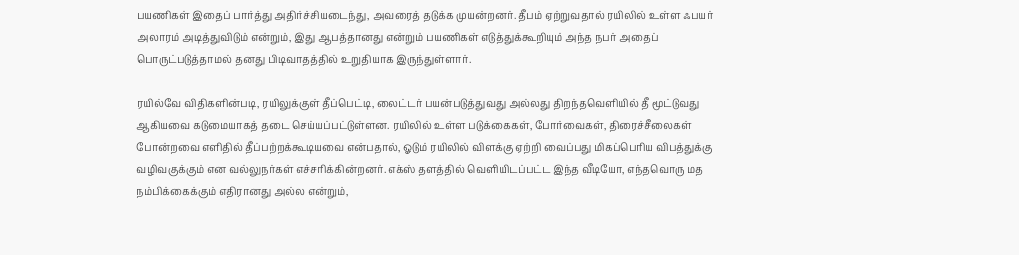பயணிகள் இதைப் பார்த்து அதிர்ச்சியடைந்து, அவரைத் தடுக்க முயன்றனர். தீபம் ஏற்றுவதால் ரயிலில் உள்ள ஃபயர் அலாரம் அடித்துவிடும் என்றும், இது ஆபத்தானது என்றும் பயணிகள் எடுத்துக்கூறியும் அந்த நபர் அதைப் பொருட்படுத்தாமல் தனது பிடிவாதத்தில் உறுதியாக இருந்துள்ளார்.

ரயில்வே விதிகளின்படி, ரயிலுக்குள் தீப்பெட்டி, லைட்டர் பயன்படுத்துவது அல்லது திறந்தவெளியில் தீ மூட்டுவது ஆகியவை கடுமையாகத் தடை செய்யப்பட்டுள்ளன. ரயிலில் உள்ள படுக்கைகள், போர்வைகள், திரைச்சீலைகள் போன்றவை எளிதில் தீப்பற்றக்கூடியவை என்பதால், ஓடும் ரயிலில் விளக்கு ஏற்றி வைப்பது மிகப்பெரிய விபத்துக்கு வழிவகுக்கும் என வல்லுநர்கள் எச்சரிக்கின்றனர். எக்ஸ் தளத்தில் வெளியிடப்பட்ட இந்த வீடியோ, எந்தவொரு மத நம்பிக்கைக்கும் எதிரானது அல்ல என்றும்,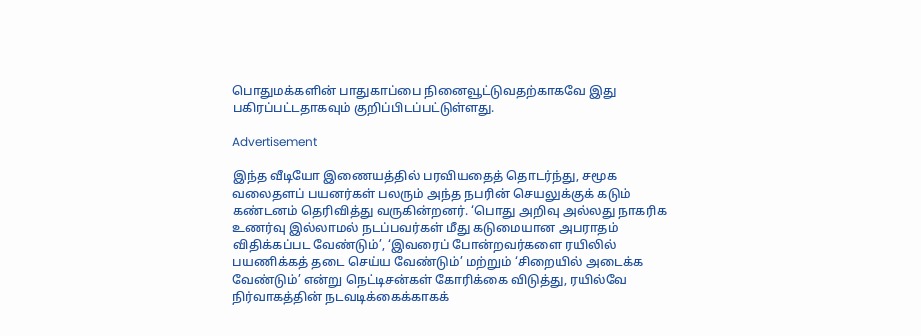பொதுமக்களின் பாதுகாப்பை நினைவூட்டுவதற்காகவே இது பகிரப்பட்டதாகவும் குறிப்பிடப்பட்டுள்ளது.

Advertisement

இந்த வீடியோ இணையத்தில் பரவியதைத் தொடர்ந்து, சமூக வலைதளப் பயனர்கள் பலரும் அந்த நபரின் செயலுக்குக் கடும் கண்டனம் தெரிவித்து வருகின்றனர். ‘பொது அறிவு அல்லது நாகரிக உணர்வு இல்லாமல் நடப்பவர்கள் மீது கடுமையான அபராதம் விதிக்கப்பட வேண்டும்’, ‘இவரைப் போன்றவர்களை ரயிலில் பயணிக்கத் தடை செய்ய வேண்டும்’ மற்றும் ‘சிறையில் அடைக்க வேண்டும்’ என்று நெட்டிசன்கள் கோரிக்கை விடுத்து, ரயில்வே நிர்வாகத்தின் நடவடிக்கைக்காகக்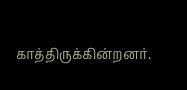காத்திருக்கின்றனர்.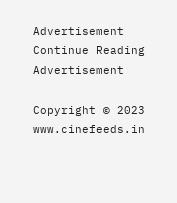Advertisement
Continue Reading
Advertisement

Copyright © 2023 www.cinefeeds.in